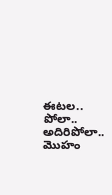ఈటల.. పోలా.. అదిరిపోలా.. మొహం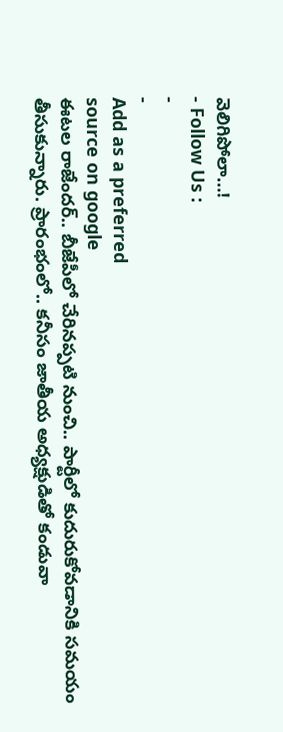వెలిగిపోలా…!
- Follow Us :
-
-
Add as a preferred
source on google
ఈటల రాజేందర్.. బీజేపీలో చేరినప్పటి నుంచి.. పార్టీలో కుదురుకోవడానికి సమయం తీసుకున్నారు. ప్రారంభంలో.. కనీసం జాతీయ అధ్యక్షుడితో కండువా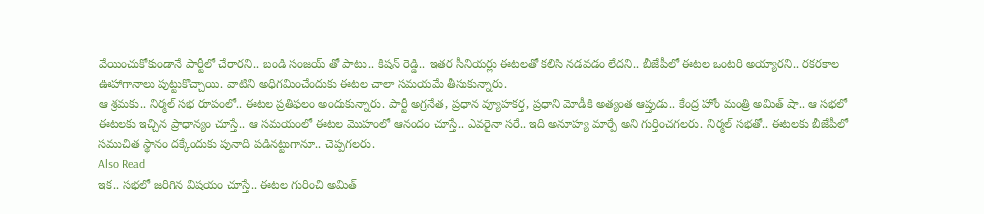వేయించుకోకుండానే పార్టీలో చేరారని.. బండి సంజయ్ తో పాటు.. కిషన్ రెడ్డి.. ఇతర సీనియర్లు ఈటలతో కలిసి నడవడం లేదని.. బీజేపీలో ఈటల ఒంటరి అయ్యారని.. రకరకాల ఊహాగానాలు పుట్టుకొచ్చాయి. వాటిని అధిగమించేందుకు ఈటల చాలా సమయమే తీసుకున్నారు.
ఆ శ్రమకు.. నిర్మల్ సభ రూపంలో.. ఈటల ప్రతిఫలం అందుకున్నారు. పార్టీ అగ్రనేత, ప్రధాన వ్యూహకర్త, ప్రధాని మోడీకి అత్యంత ఆప్తుడు.. కేంద్ర హోం మంత్రి అమిత్ షా.. ఆ సభలో ఈటలకు ఇచ్చిన ప్రాధాన్యం చూస్తే.. ఆ సమయంలో ఈటల మొహంలో ఆనందం చూస్తే.. ఎవరైనా సరే.. ఇది అనూహ్య మార్పే అని గుర్తించగలరు. నిర్మల్ సభతో.. ఈటలకు బీజేపీలో సముచిత స్థానం దక్కేందుకు పునాది పడినట్టుగానూ.. చెప్పగలరు.
Also Read
ఇక.. సభలో జరిగిన విషయం చూస్తే.. ఈటల గురించి అమిత్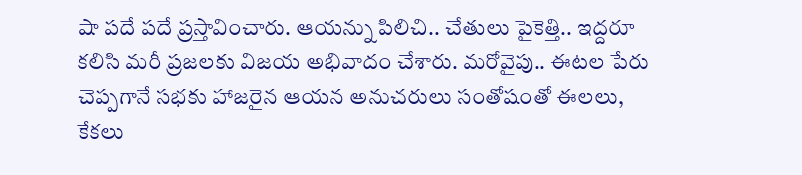షా పదే పదే ప్రస్తావించారు. ఆయన్ను పిలిచి.. చేతులు పైకెత్తి.. ఇద్దరూ కలిసి మరీ ప్రజలకు విజయ అభివాదం చేశారు. మరోవైపు.. ఈటల పేరు చెప్పగానే సభకు హాజరైన ఆయన అనుచరులు సంతోషంతో ఈలలు, కేకలు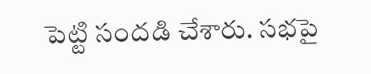పెట్టి సందడి చేశారు. సభపై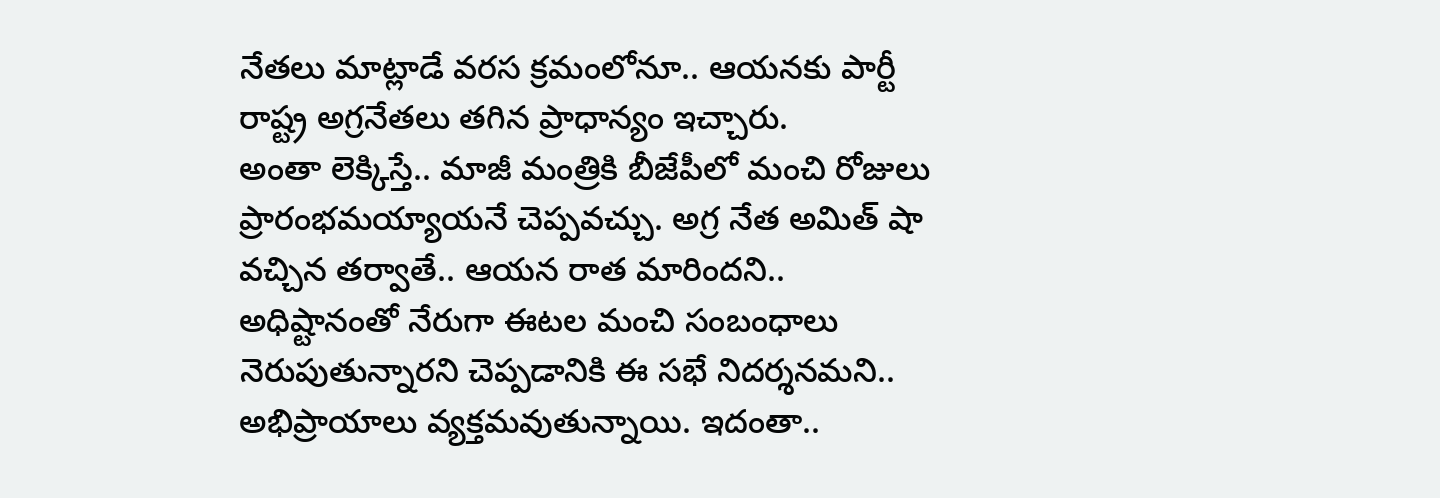నేతలు మాట్లాడే వరస క్రమంలోనూ.. ఆయనకు పార్టీ రాష్ట్ర అగ్రనేతలు తగిన ప్రాధాన్యం ఇచ్చారు.
అంతా లెక్కిస్తే.. మాజీ మంత్రికి బీజేపీలో మంచి రోజులు ప్రారంభమయ్యాయనే చెప్పవచ్చు. అగ్ర నేత అమిత్ షా వచ్చిన తర్వాతే.. ఆయన రాత మారిందని.. అధిష్టానంతో నేరుగా ఈటల మంచి సంబంధాలు నెరుపుతున్నారని చెప్పడానికి ఈ సభే నిదర్శనమని.. అభిప్రాయాలు వ్యక్తమవుతున్నాయి. ఇదంతా..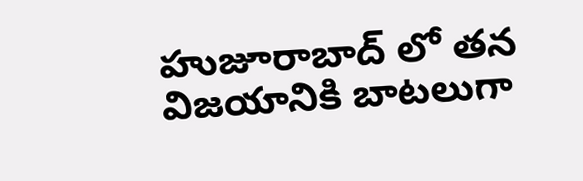హుజూరాబాద్ లో తన విజయానికి బాటలుగా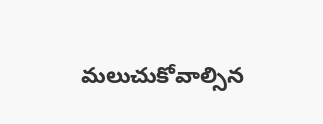మలుచుకోవాల్సిన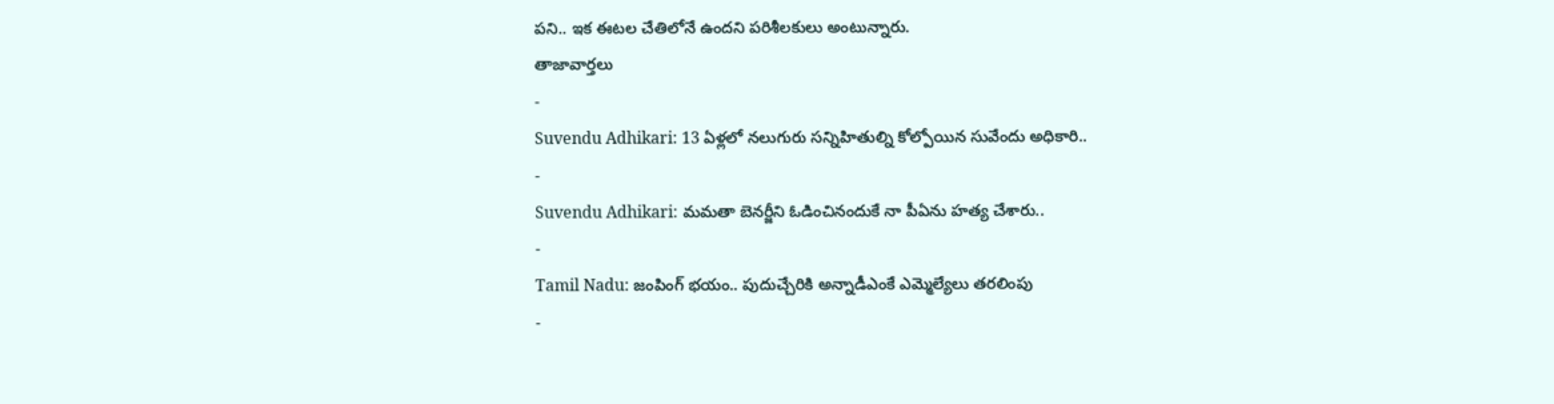పని.. ఇక ఈటల చేతిలోనే ఉందని పరిశీలకులు అంటున్నారు.
తాజావార్తలు
-
Suvendu Adhikari: 13 ఏళ్లలో నలుగురు సన్నిహితుల్ని కోల్పోయిన సువేందు అధికారి..
-
Suvendu Adhikari: మమతా బెనర్జీని ఓడించినందుకే నా పీఏను హత్య చేశారు..
-
Tamil Nadu: జంపింగ్ భయం.. పుదుచ్చేరికి అన్నాడీఎంకే ఎమ్మెల్యేలు తరలింపు
-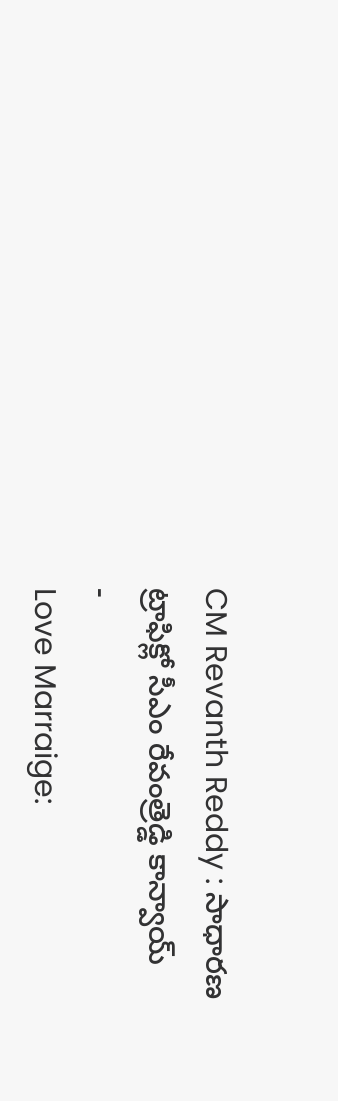CM Revanth Reddy : సాధారణ ట్రాఫిక్లో సీఎం రేవంత్రెడ్డి కాన్వాయ్
-
Love Marraige: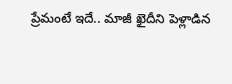ప్రేమంటే ఇదే.. మాజీ ఖైదీని పెళ్లాడిన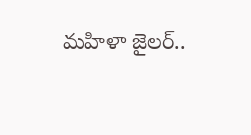మహిళా జైలర్..